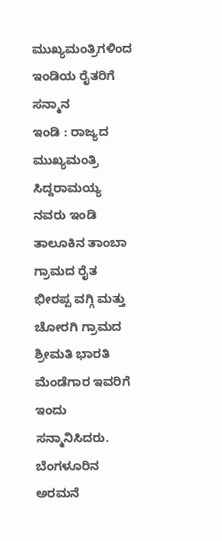ಮುಖ್ಯಮಂತ್ರಿಗಳಿಂದ ಇಂಡಿಯ ರೈತರಿಗೆ ಸನ್ಮಾನ
ಇಂಡಿ : ರಾಜ್ಯದ ಮುಖ್ಯಮಂತ್ರಿ ಸಿದ್ದರಾಮಯ್ಯ ನವರು ಇಂಡಿ ತಾಲೂಕಿನ ತಾಂಬಾ ಗ್ರಾಮದ ರೈತ ಭೀರಪ್ಪ ವಗ್ಗಿ ಮತ್ತು ಚೋರಗಿ ಗ್ರಾಮದ ಶ್ರೀಮತಿ ಭಾರತಿ ಮೆಂಡೆಗಾರ ಇವರಿಗೆ ಇಂದು ಸನ್ಮಾನಿಸಿದರು.
ಬೆಂಗಳೂರಿನ ಅರಮನೆ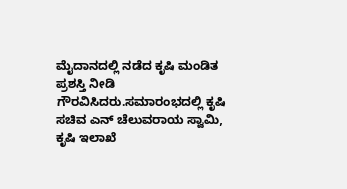ಮೈದಾನದಲ್ಲಿ ನಡೆದ ಕೃಷಿ ಮಂಡಿತ ಪ್ರಶಸ್ತಿ ನೀಡಿ ಗೌರವಿಸಿದರು.ಸಮಾರಂಭದಲ್ಲಿ ಕೃಷಿ ಸಚಿವ ಎನ್ ಚೆಲುವರಾಯ ಸ್ವಾಮಿ, ಕೃಷಿ ಇಲಾಖೆ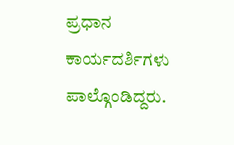ಪ್ರಧಾನ ಕಾರ್ಯದರ್ಶಿಗಳು ಪಾಲ್ಗೊಂಡಿದ್ದರು.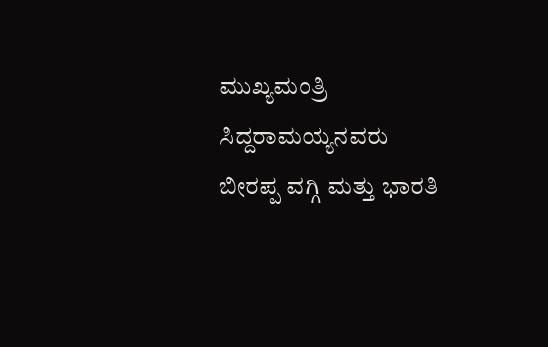ಮುಖ್ಯಮಂತ್ರಿ ಸಿದ್ದರಾಮಯ್ಯನವರು ಬೀರಪ್ಪ ವಗ್ಗಿ ಮತ್ತು ಭಾರತಿ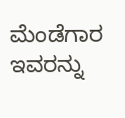ಮೆಂಡೆಗಾರ ಇವರನ್ನು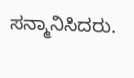ಸನ್ಮಾನಿಸಿದರು.